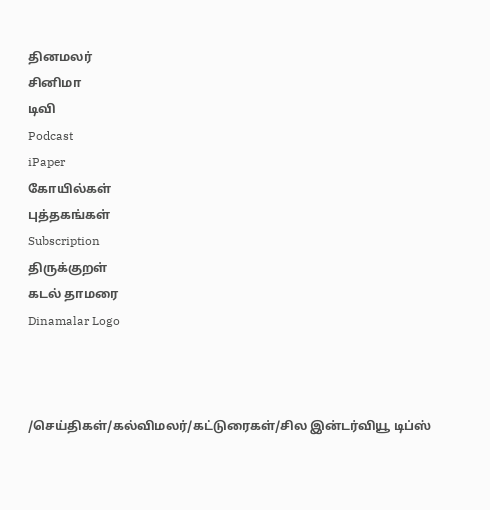தினமலர்
சினிமா
டிவி
Podcast
iPaper
கோயில்கள்
புத்தகங்கள்
Subscription
திருக்குறள்
கடல் தாமரை
Dinamalar Logo



/செய்திகள்/கல்விமலர்/கட்டுரைகள்/சில இன்டர்வியூ டிப்ஸ்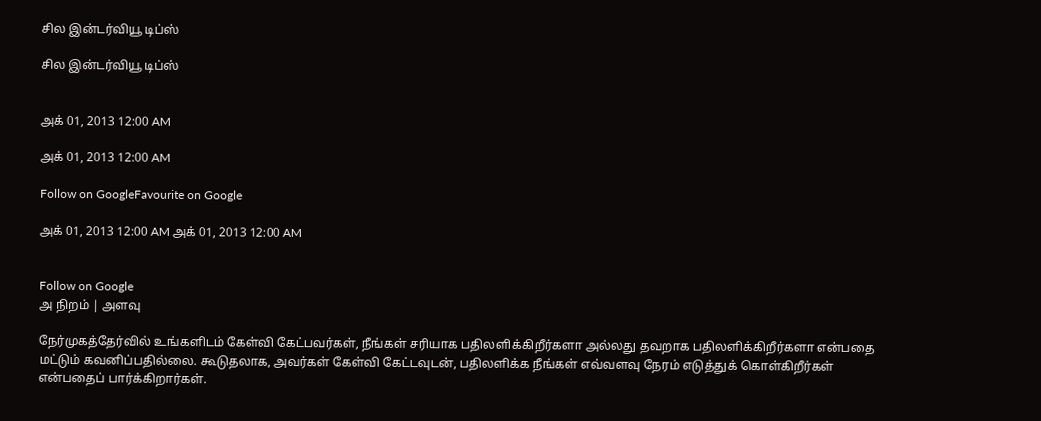சில இன்டர்வியூ டிப்ஸ்

சில இன்டர்வியூ டிப்ஸ்


அக் 01, 2013 12:00 AM

அக் 01, 2013 12:00 AM

Follow on GoogleFavourite on Google

அக் 01, 2013 12:00 AM அக் 01, 2013 12:00 AM


Follow on Google
அ நிறம் | அளவு

நேர்முகத்தேர்வில் உங்களிடம் கேள்வி கேட்பவர்கள், நீங்கள் சரியாக பதிலளிக்கிறீர்களா அல்லது தவறாக பதிலளிக்கிறீர்களா என்பதை மட்டும் கவனிப்பதில்லை. கூடுதலாக, அவர்கள் கேள்வி கேட்டவுடன், பதிலளிக்க நீங்கள் எவ்வளவு நேரம் எடுத்துக் கொள்கிறீர்கள் என்பதைப் பார்க்கிறார்கள்.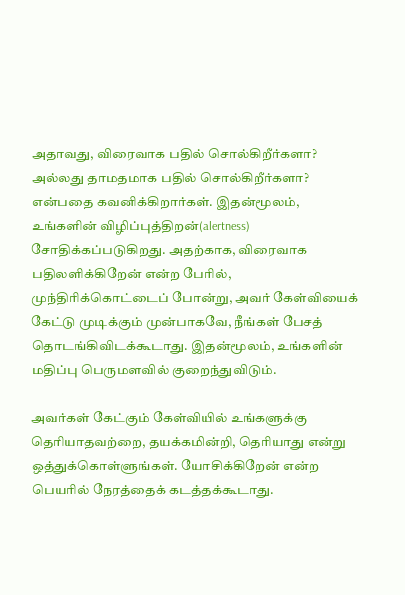அதாவது, விரைவாக பதில் சொல்கிறீர்களா? அல்லது தாமதமாக பதில் சொல்கிறீர்களா? என்பதை கவனிக்கிறார்கள். இதன்மூலம், உங்களின் விழிப்புத்திறன்(alertness) சோதிக்கப்படுகிறது. அதற்காக, விரைவாக பதிலளிக்கிறேன் என்ற பேரில், முந்திரிக்கொட்டைப் போன்று, அவர் கேள்வியைக் கேட்டு முடிக்கும் முன்பாகவே, நீங்கள் பேசத் தொடங்கிவிடக்கூடாது. இதன்மூலம், உங்களின் மதிப்பு பெருமளவில் குறைந்துவிடும்.

அவர்கள் கேட்கும் கேள்வியில் உங்களுக்கு தெரியாதவற்றை, தயக்கமின்றி, தெரியாது என்று ஒத்துக்கொள்ளுங்கள். யோசிக்கிறேன் என்ற பெயரில் நேரத்தைக் கடத்தக்கூடாது.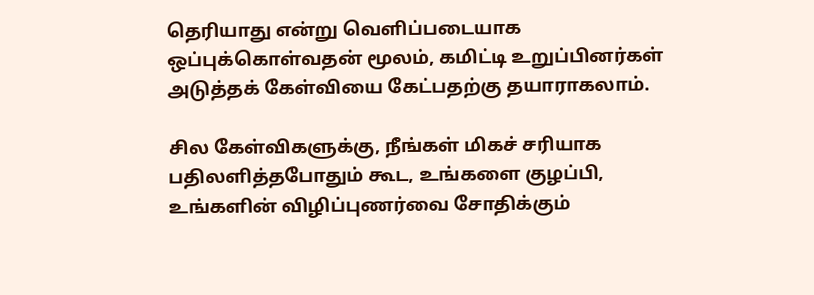தெரியாது என்று வெளிப்படையாக ஒப்புக்கொள்வதன் மூலம், கமிட்டி உறுப்பினர்கள்  அடுத்தக் கேள்வியை கேட்பதற்கு தயாராகலாம்.

சில கேள்விகளுக்கு, நீங்கள் மிகச் சரியாக பதிலளித்தபோதும் கூட, உங்களை குழப்பி, உங்களின் விழிப்புணர்வை சோதிக்கும்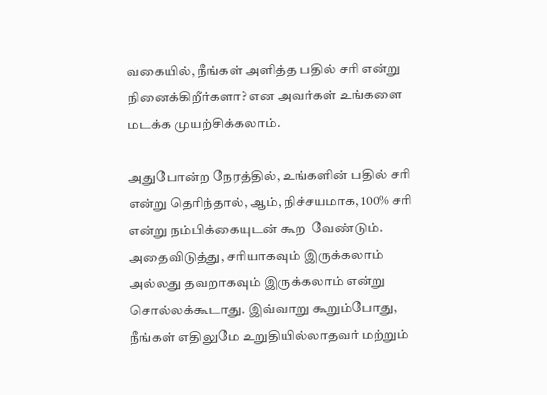வகையில், நீங்கள் அளித்த பதில் சரி என்று நினைக்கிறீர்களா? என அவர்கள் உங்களை மடக்க முயற்சிக்கலாம்.

அதுபோன்ற நேரத்தில், உங்களின் பதில் சரி என்று தெரிந்தால், ஆம், நிச்சயமாக, 100% சரி என்று நம்பிக்கையுடன் கூற  வேண்டும். அதைவிடுத்து, சரியாகவும் இருக்கலாம் அல்லது தவறாகவும் இருக்கலாம் என்று சொல்லக்கூடாது. இவ்வாறு கூறும்போது, நீங்கள் எதிலுமே உறுதியில்லாதவர் மற்றும்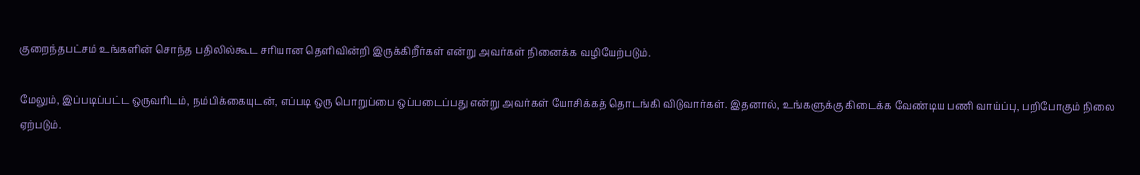குறைந்தபட்சம் உங்களின் சொந்த பதிலில்கூட சரியான தெளிவின்றி இருக்கிறீர்கள் என்று அவர்கள் நினைக்க வழியேற்படும்.

மேலும், இப்படிப்பட்ட ஒருவரிடம், நம்பிக்கையுடன், எப்படி ஒரு பொறுப்பை ஒப்படைப்பது என்று அவர்கள் யோசிக்கத் தொடங்கி விடுவார்கள். இதனால், உங்களுக்கு கிடைக்க வேண்டிய பணி வாய்ப்பு, பறிபோகும் நிலை ஏற்படும்.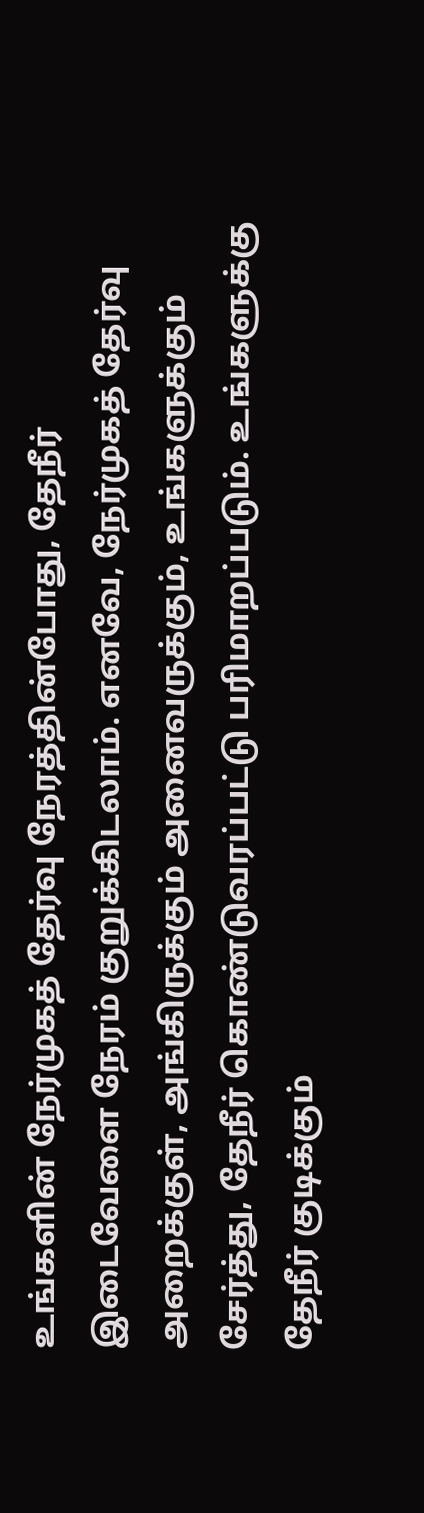உங்களின் நேர்முகத் தேர்வு நேரத்தின்போது, தேநீர் இடைவேளை நேரம் குறுக்கிடலாம். எனவே, நேர்முகத் தேர்வு அறைக்குள், அங்கிருக்கும் அனைவருக்கும், உங்களுக்கும் சேர்த்து, தேநீர் கொண்டுவரப்பட்டு பரிமாறப்படும். உங்களுக்கு தேநீர் குடிக்கும்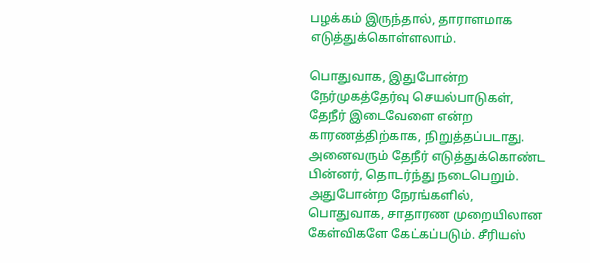பழக்கம் இருந்தால், தாராளமாக எடுத்துக்கொள்ளலாம்.

பொதுவாக, இதுபோன்ற நேர்முகத்தேர்வு செயல்பாடுகள், தேநீர் இடைவேளை என்ற காரணத்திற்காக, நிறுத்தப்படாது. அனைவரும் தேநீர் எடுத்துக்கொண்ட பின்னர், தொடர்ந்து நடைபெறும். அதுபோன்ற நேரங்களில், பொதுவாக, சாதாரண முறையிலான கேள்விகளே கேட்கப்படும். சீரியஸ்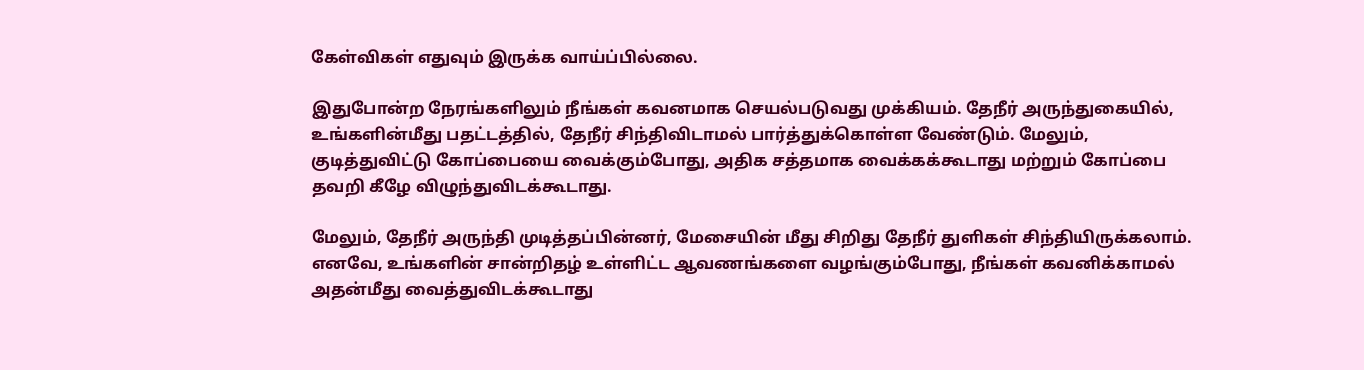கேள்விகள் எதுவும் இருக்க வாய்ப்பில்லை.

இதுபோன்ற நேரங்களிலும் நீங்கள் கவனமாக செயல்படுவது முக்கியம். தேநீர் அருந்துகையில், உங்களின்மீது பதட்டத்தில், தேநீர் சிந்திவிடாமல் பார்த்துக்கொள்ள வேண்டும். மேலும், குடித்துவிட்டு கோப்பையை வைக்கும்போது, அதிக சத்தமாக வைக்கக்கூடாது மற்றும் கோப்பை தவறி கீழே விழுந்துவிடக்கூடாது.

மேலும், தேநீர் அருந்தி முடித்தப்பின்னர், மேசையின் மீது சிறிது தேநீர் துளிகள் சிந்தியிருக்கலாம். எனவே, உங்களின் சான்றிதழ் உள்ளிட்ட ஆவணங்களை வழங்கும்போது, நீங்கள் கவனிக்காமல் அதன்மீது வைத்துவிடக்கூடாது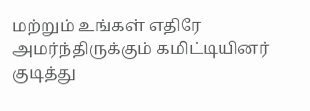மற்றும் உங்கள் எதிரே அமர்ந்திருக்கும் கமிட்டியினர் குடித்து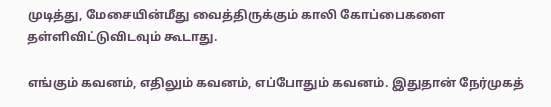முடித்து, மேசையின்மீது வைத்திருக்கும் காலி கோப்பைகளை தள்ளிவிட்டுவிடவும் கூடாது.

எங்கும் கவனம், எதிலும் கவனம், எப்போதும் கவனம். இதுதான் நேர்முகத்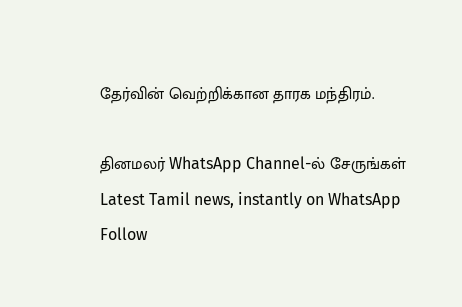தேர்வின் வெற்றிக்கான தாரக மந்திரம்.

தினமலர் WhatsApp Channel-ல் சேருங்கள்
Latest Tamil news, instantly on WhatsApp
Follow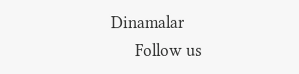Dinamalar
      Follow us